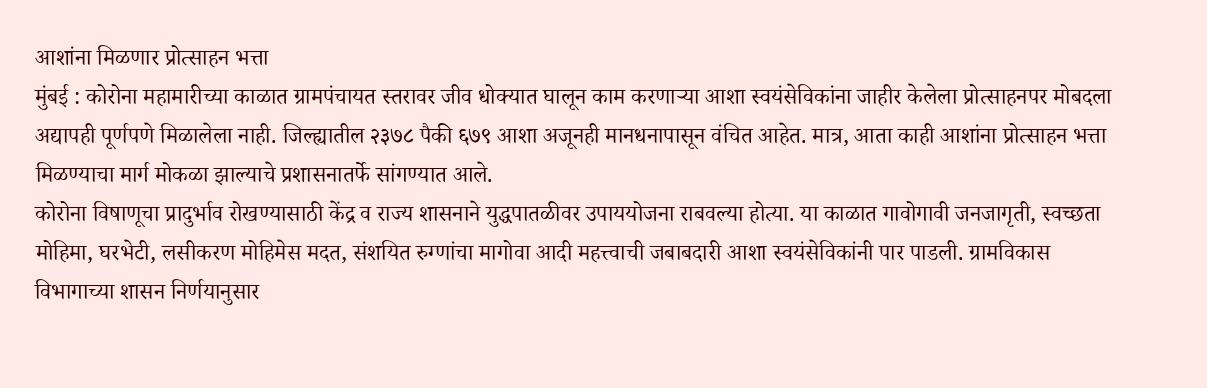आशांना मिळणार प्रोत्साहन भत्ता
मुंबई : कोरोना महामारीच्या काळात ग्रामपंचायत स्तरावर जीव धोक्यात घालून काम करणाऱ्या आशा स्वयंसेविकांना जाहीर केलेला प्रोत्साहनपर मोबदला अद्यापही पूर्णपणे मिळालेला नाही. जिल्ह्यातील २३७८ पैकी ६७९ आशा अजूनही मानधनापासून वंचित आहेत. मात्र, आता काही आशांना प्रोत्साहन भत्ता मिळण्याचा मार्ग मोकळा झाल्याचे प्रशासनातर्फे सांगण्यात आले.
कोरोना विषाणूचा प्रादुर्भाव रोखण्यासाठी केंद्र व राज्य शासनाने युद्धपातळीवर उपाययोजना राबवल्या होत्या. या काळात गावोगावी जनजागृती, स्वच्छता मोहिमा, घरभेटी, लसीकरण मोहिमेस मदत, संशयित रुग्णांचा मागोवा आदी महत्त्वाची जबाबदारी आशा स्वयंसेविकांनी पार पाडली. ग्रामविकास विभागाच्या शासन निर्णयानुसार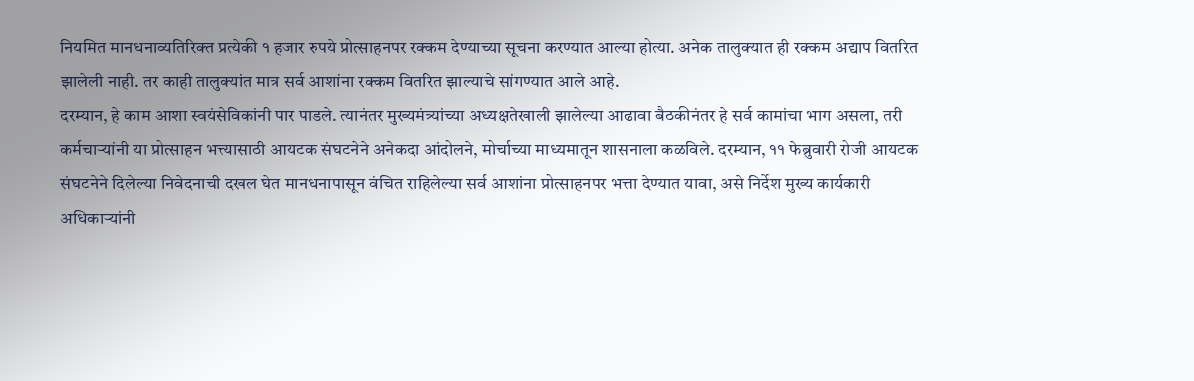नियमित मानधनाव्यतिरिक्त प्रत्येकी १ हजार रुपये प्रोत्साहनपर रक्कम देण्याच्या सूचना करण्यात आल्या होत्या. अनेक तालुक्यात ही रक्कम अद्याप वितरित झालेली नाही. तर काही तालुक्यांत मात्र सर्व आशांना रक्कम वितरित झाल्याचे सांगण्यात आले आहे.
दरम्यान, हे काम आशा स्वयंसेविकांनी पार पाडले. त्यानंतर मुख्यमंत्र्यांच्या अध्यक्षतेखाली झालेल्या आढावा बैठकीनंतर हे सर्व कामांचा भाग असला, तरी कर्मचाऱ्यांनी या प्रोत्साहन भत्त्यासाठी आयटक संघटनेने अनेकदा आंदोलने, मोर्चाच्या माध्यमातून शासनाला कळविले. दरम्यान, ११ फेब्रुवारी रोजी आयटक संघटनेने दिलेल्या निवेदनाची दखल घेत मानधनापासून वंचित राहिलेल्या सर्व आशांना प्रोत्साहनपर भत्ता देण्यात यावा, असे निर्देश मुख्य कार्यकारी अधिकाऱ्यांनी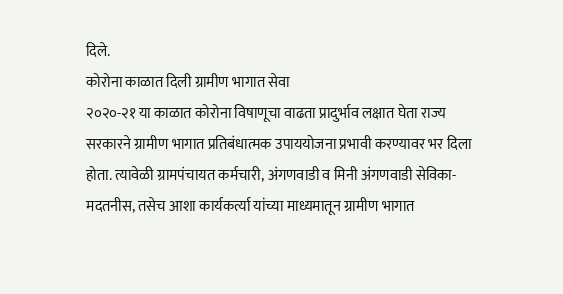दिले.
कोरोना काळात दिली ग्रामीण भागात सेवा
२०२०-२१ या काळात कोरोना विषाणूचा वाढता प्रादुर्भाव लक्षात घेता राज्य सरकारने ग्रामीण भागात प्रतिबंधात्मक उपाययोजना प्रभावी करण्यावर भर दिला होता. त्यावेळी ग्रामपंचायत कर्मचारी, अंगणवाडी व मिनी अंगणवाडी सेविका-मदतनीस, तसेच आशा कार्यकर्त्या यांच्या माध्यमातून ग्रामीण भागात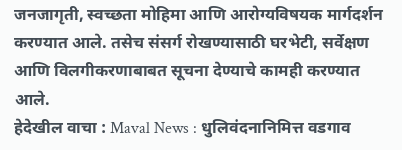जनजागृती, स्वच्छता मोहिमा आणि आरोग्यविषयक मार्गदर्शन करण्यात आले. तसेच संसर्ग रोखण्यासाठी घरभेटी, सर्वेक्षण आणि विलगीकरणाबाबत सूचना देण्याचे कामही करण्यात आले.
हेदेखील वाचा : Maval News : धुलिवंदनानिमित्त वडगाव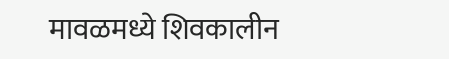मावळमध्ये शिवकालीन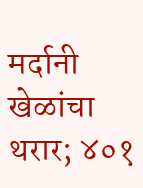मर्दानी खेळांचा थरार; ४०१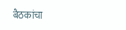बैठकांचा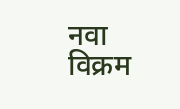नवा विक्रम